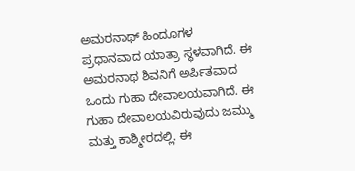ಅಮರನಾಥ್ ಹಿಂದೂಗಳ ಪ್ರಧಾನವಾದ ಯಾತ್ರಾ ಸ್ಥಳವಾಗಿದೆ. ಈ ಅಮರನಾಥ ಶಿವನಿಗೆ ಅರ್ಪಿತವಾದ ಒಂದು ಗುಹಾ ದೇವಾಲಯವಾಗಿದೆ. ಈ ಗುಹಾ ದೇವಾಲಯವಿರುವುದು ಜಮ್ಮು ಮತ್ತು ಕಾಶ್ಮೀರದಲ್ಲಿ. ಈ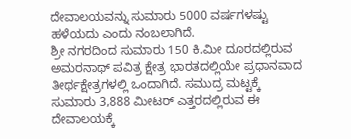ದೇವಾಲಯವನ್ನು ಸುಮಾರು 5000 ವರ್ಷಗಳಷ್ಟು ಹಳೆಯದು ಎಂದು ನಂಬಲಾಗಿದೆ.
ಶ್ರೀ ನಗರದಿಂದ ಸುಮಾರು 150 ಕಿ.ಮೀ ದೂರದಲ್ಲಿರುವ ಅಮರನಾಥ್ ಪವಿತ್ರ ಕ್ಷೇತ್ರ ಭಾರತದಲ್ಲಿಯೇ ಪ್ರಧಾನವಾದ ತೀರ್ಥಕ್ಷೇತ್ರಗಳಲ್ಲಿ ಒಂದಾಗಿದೆ. ಸಮುದ್ರ ಮಟ್ಟಕ್ಕೆ ಸುಮಾರು 3,888 ಮೀಟರ್ ಎತ್ತರದಲ್ಲಿರುವ ಈ ದೇವಾಲಯಕ್ಕೆ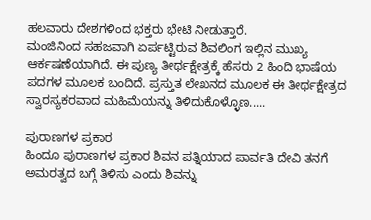ಹಲವಾರು ದೇಶಗಳಿಂದ ಭಕ್ತರು ಭೇಟಿ ನೀಡುತ್ತಾರೆ.
ಮಂಜಿನಿಂದ ಸಹಜವಾಗಿ ಏರ್ಪಟ್ಟಿರುವ ಶಿವಲಿಂಗ ಇಲ್ಲಿನ ಮುಖ್ಯ ಆರ್ಕಷಣೆಯಾಗಿದೆ. ಈ ಪುಣ್ಯ ತೀರ್ಥಕ್ಷೇತ್ರಕ್ಕೆ ಹೆಸರು 2 ಹಿಂದಿ ಭಾಷೆಯ ಪದಗಳ ಮೂಲಕ ಬಂದಿದೆ. ಪ್ರಸ್ತುತ ಲೇಖನದ ಮೂಲಕ ಈ ತೀರ್ಥಕ್ಷೇತ್ರದ ಸ್ವಾರಸ್ಯಕರವಾದ ಮಹಿಮೆಯನ್ನು ತಿಳಿದುಕೊಳ್ಳೊಣ.....

ಪುರಾಣಗಳ ಪ್ರಕಾರ
ಹಿಂದೂ ಪುರಾಣಗಳ ಪ್ರಕಾರ ಶಿವನ ಪತ್ನಿಯಾದ ಪಾರ್ವತಿ ದೇವಿ ತನಗೆ ಅಮರತ್ವದ ಬಗ್ಗೆ ತಿಳಿಸು ಎಂದು ಶಿವನ್ನು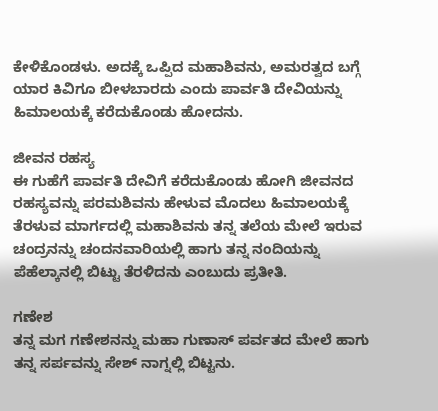ಕೇಳಿಕೊಂಡಳು. ಅದಕ್ಕೆ ಒಪ್ಪಿದ ಮಹಾಶಿವನು, ಅಮರತ್ವದ ಬಗ್ಗೆ ಯಾರ ಕಿವಿಗೂ ಬೀಳಬಾರದು ಎಂದು ಪಾರ್ವತಿ ದೇವಿಯನ್ನು ಹಿಮಾಲಯಕ್ಕೆ ಕರೆದುಕೊಂಡು ಹೋದನು.

ಜೀವನ ರಹಸ್ಯ
ಈ ಗುಹೆಗೆ ಪಾರ್ವತಿ ದೇವಿಗೆ ಕರೆದುಕೊಂಡು ಹೋಗಿ ಜೀವನದ ರಹಸ್ಯವನ್ನು ಪರಮಶಿವನು ಹೇಳುವ ಮೊದಲು ಹಿಮಾಲಯಕ್ಕೆ ತೆರಳುವ ಮಾರ್ಗದಲ್ಲಿ ಮಹಾಶಿವನು ತನ್ನ ತಲೆಯ ಮೇಲೆ ಇರುವ ಚಂದ್ರನನ್ನು ಚಂದನವಾರಿಯಲ್ಲಿ ಹಾಗು ತನ್ನ ನಂದಿಯನ್ನು ಪೆಹೆಲ್ಕಾನಲ್ಲಿ ಬಿಟ್ಟು ತೆರಳಿದನು ಎಂಬುದು ಪ್ರತೀತಿ.

ಗಣೇಶ
ತನ್ನ ಮಗ ಗಣೇಶನನ್ನು ಮಹಾ ಗುಣಾಸ್ ಪರ್ವತದ ಮೇಲೆ ಹಾಗು ತನ್ನ ಸರ್ಪವನ್ನು ಸೇಶ್ ನಾಗ್ನಲ್ಲಿ ಬಿಟ್ಟನು.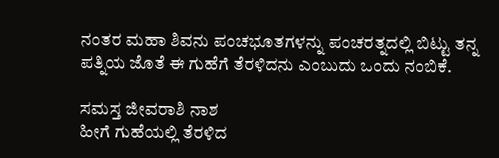ನಂತರ ಮಹಾ ಶಿವನು ಪಂಚಭೂತಗಳನ್ನು ಪಂಚರತ್ನದಲ್ಲಿ ಬಿಟ್ಟು ತನ್ನ ಪತ್ನಿಯ ಜೊತೆ ಈ ಗುಹೆಗೆ ತೆರಳಿದನು ಎಂಬುದು ಒಂದು ನಂಬಿಕೆ.

ಸಮಸ್ತ ಜೀವರಾಶಿ ನಾಶ
ಹೀಗೆ ಗುಹೆಯಲ್ಲಿ ತೆರಳಿದ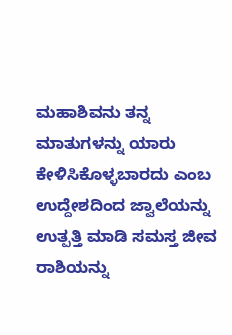ಮಹಾಶಿವನು ತನ್ನ ಮಾತುಗಳನ್ನು ಯಾರು ಕೇಳಿಸಿಕೊಳ್ಳಬಾರದು ಎಂಬ ಉದ್ದೇಶದಿಂದ ಜ್ವಾಲೆಯನ್ನು ಉತ್ಪತ್ತಿ ಮಾಡಿ ಸಮಸ್ತ ಜೀವ ರಾಶಿಯನ್ನು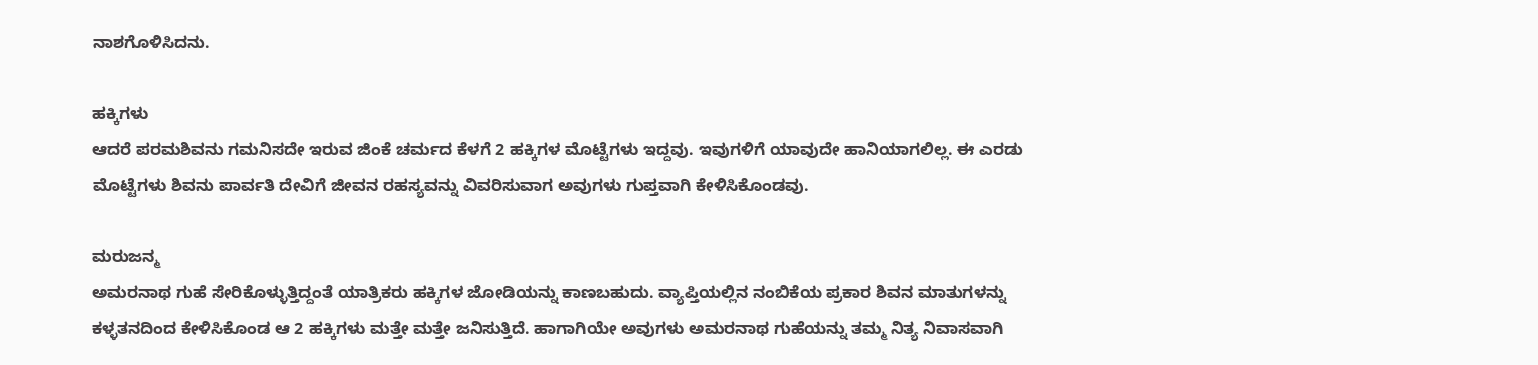ನಾಶಗೊಳಿಸಿದನು.

ಹಕ್ಕಿಗಳು
ಆದರೆ ಪರಮಶಿವನು ಗಮನಿಸದೇ ಇರುವ ಜಿಂಕೆ ಚರ್ಮದ ಕೆಳಗೆ 2 ಹಕ್ಕಿಗಳ ಮೊಟ್ಟೆಗಳು ಇದ್ದವು. ಇವುಗಳಿಗೆ ಯಾವುದೇ ಹಾನಿಯಾಗಲಿಲ್ಲ. ಈ ಎರಡು ಮೊಟ್ಟೆಗಳು ಶಿವನು ಪಾರ್ವತಿ ದೇವಿಗೆ ಜೀವನ ರಹಸ್ಯವನ್ನು ವಿವರಿಸುವಾಗ ಅವುಗಳು ಗುಪ್ತವಾಗಿ ಕೇಳಿಸಿಕೊಂಡವು.

ಮರುಜನ್ಮ
ಅಮರನಾಥ ಗುಹೆ ಸೇರಿಕೊಳ್ಳುತ್ತಿದ್ದಂತೆ ಯಾತ್ರಿಕರು ಹಕ್ಕಿಗಳ ಜೋಡಿಯನ್ನು ಕಾಣಬಹುದು. ವ್ಯಾಪ್ತಿಯಲ್ಲಿನ ನಂಬಿಕೆಯ ಪ್ರಕಾರ ಶಿವನ ಮಾತುಗಳನ್ನು ಕಳ್ಳತನದಿಂದ ಕೇಳಿಸಿಕೊಂಡ ಆ 2 ಹಕ್ಕಿಗಳು ಮತ್ತೇ ಮತ್ತೇ ಜನಿಸುತ್ತಿದೆ. ಹಾಗಾಗಿಯೇ ಅವುಗಳು ಅಮರನಾಥ ಗುಹೆಯನ್ನು ತಮ್ಮ ನಿತ್ಯ ನಿವಾಸವಾಗಿ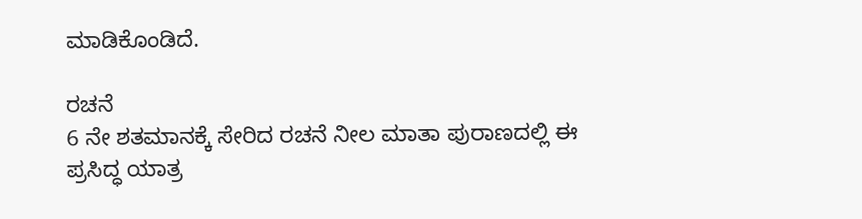ಮಾಡಿಕೊಂಡಿದೆ.

ರಚನೆ
6 ನೇ ಶತಮಾನಕ್ಕೆ ಸೇರಿದ ರಚನೆ ನೀಲ ಮಾತಾ ಪುರಾಣದಲ್ಲಿ ಈ ಪ್ರಸಿದ್ಧ ಯಾತ್ರ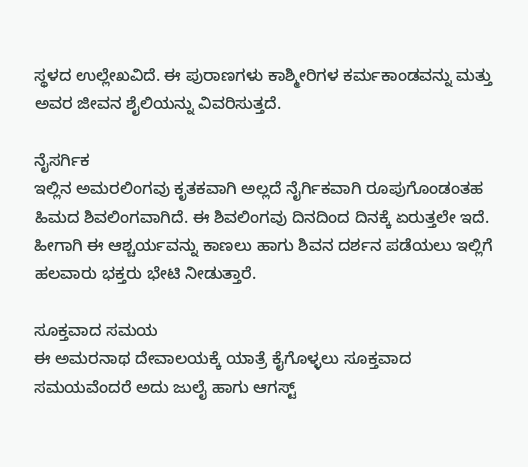ಸ್ಥಳದ ಉಲ್ಲೇಖವಿದೆ. ಈ ಪುರಾಣಗಳು ಕಾಶ್ಮೀರಿಗಳ ಕರ್ಮಕಾಂಡವನ್ನು ಮತ್ತು ಅವರ ಜೀವನ ಶೈಲಿಯನ್ನು ವಿವರಿಸುತ್ತದೆ.

ನೈಸರ್ಗಿಕ
ಇಲ್ಲಿನ ಅಮರಲಿಂಗವು ಕೃತಕವಾಗಿ ಅಲ್ಲದೆ ನೈರ್ಗಿಕವಾಗಿ ರೂಪುಗೊಂಡಂತಹ ಹಿಮದ ಶಿವಲಿಂಗವಾಗಿದೆ. ಈ ಶಿವಲಿಂಗವು ದಿನದಿಂದ ದಿನಕ್ಕೆ ಏರುತ್ತಲೇ ಇದೆ. ಹೀಗಾಗಿ ಈ ಆಶ್ಚರ್ಯವನ್ನು ಕಾಣಲು ಹಾಗು ಶಿವನ ದರ್ಶನ ಪಡೆಯಲು ಇಲ್ಲಿಗೆ ಹಲವಾರು ಭಕ್ತರು ಭೇಟಿ ನೀಡುತ್ತಾರೆ.

ಸೂಕ್ತವಾದ ಸಮಯ
ಈ ಅಮರನಾಥ ದೇವಾಲಯಕ್ಕೆ ಯಾತ್ರೆ ಕೈಗೊಳ್ಳಲು ಸೂಕ್ತವಾದ ಸಮಯವೆಂದರೆ ಅದು ಜುಲೈ ಹಾಗು ಆಗಸ್ಟ್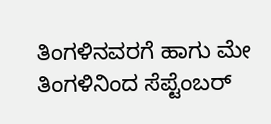ತಿಂಗಳಿನವರಗೆ ಹಾಗು ಮೇ ತಿಂಗಳಿನಿಂದ ಸೆಪ್ಟೆಂಬರ್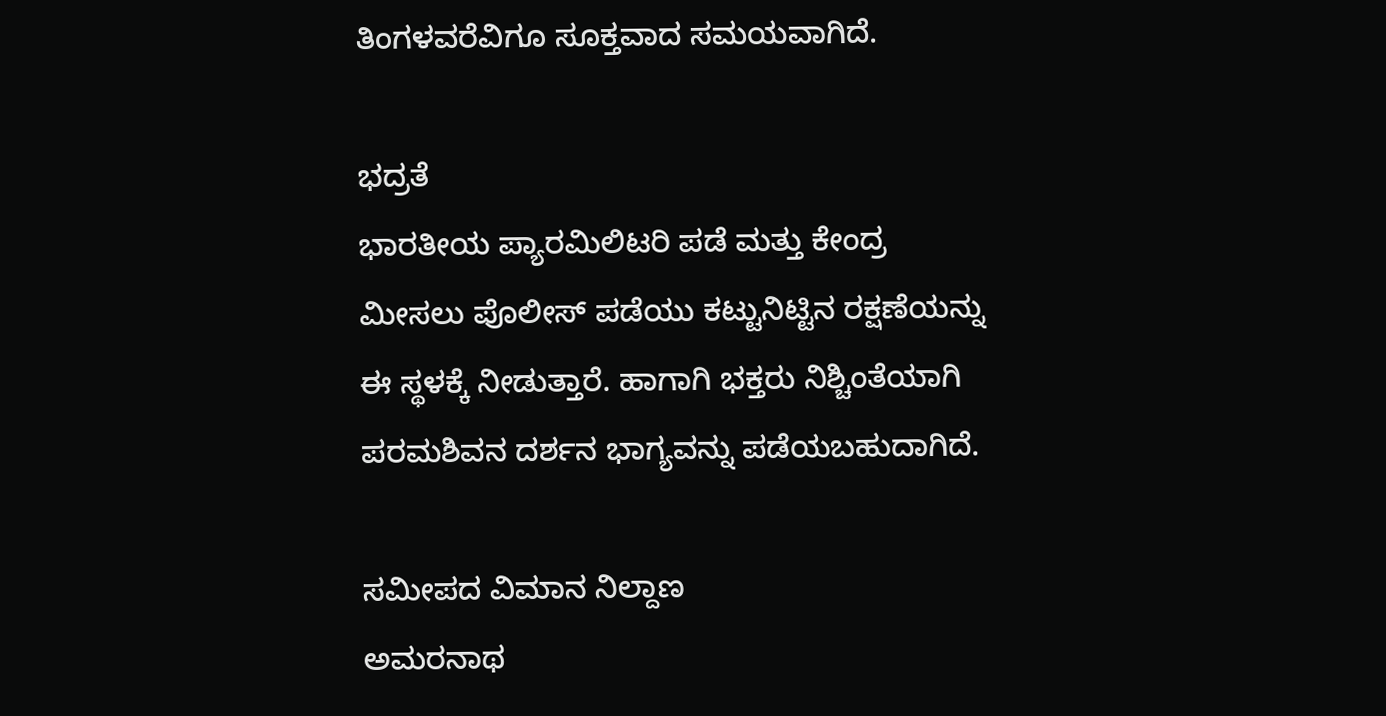ತಿಂಗಳವರೆವಿಗೂ ಸೂಕ್ತವಾದ ಸಮಯವಾಗಿದೆ.

ಭದ್ರತೆ
ಭಾರತೀಯ ಪ್ಯಾರಮಿಲಿಟರಿ ಪಡೆ ಮತ್ತು ಕೇಂದ್ರ ಮೀಸಲು ಪೊಲೀಸ್ ಪಡೆಯು ಕಟ್ಟುನಿಟ್ಟಿನ ರಕ್ಷಣೆಯನ್ನು ಈ ಸ್ಥಳಕ್ಕೆ ನೀಡುತ್ತಾರೆ. ಹಾಗಾಗಿ ಭಕ್ತರು ನಿಶ್ಚಿಂತೆಯಾಗಿ ಪರಮಶಿವನ ದರ್ಶನ ಭಾಗ್ಯವನ್ನು ಪಡೆಯಬಹುದಾಗಿದೆ.

ಸಮೀಪದ ವಿಮಾನ ನಿಲ್ದಾಣ
ಅಮರನಾಥ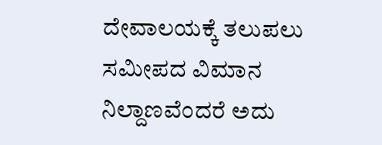ದೇವಾಲಯಕ್ಕೆ ತಲುಪಲು ಸಮೀಪದ ವಿಮಾನ ನಿಲ್ದಾಣವೆಂದರೆ ಅದು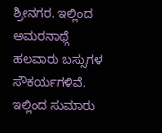ಶ್ರೀನಗರ. ಇಲ್ಲಿಂದ ಅಮರನಾಥ್ಗೆ ಹಲವಾರು ಬಸ್ಸುಗಳ ಸೌಕರ್ಯಗಳಿವೆ. ಇಲ್ಲಿಂದ ಸುಮಾರು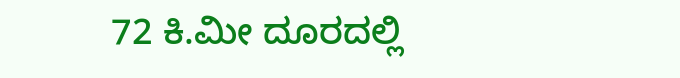72 ಕಿ.ಮೀ ದೂರದಲ್ಲಿ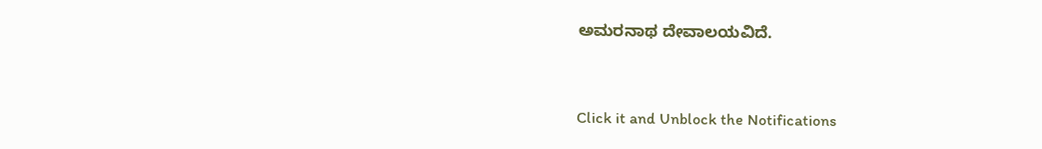ಅಮರನಾಥ ದೇವಾಲಯವಿದೆ.


Click it and Unblock the Notifications